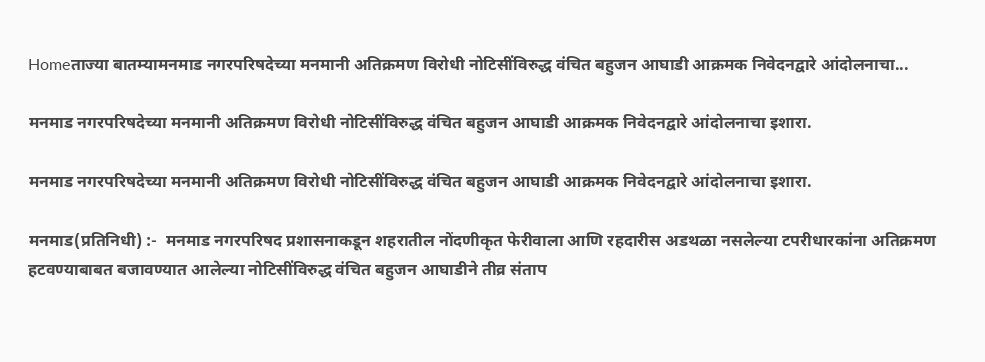Homeताज्या बातम्यामनमाड नगरपरिषदेच्या मनमानी अतिक्रमण विरोधी नोटिसींविरुद्ध वंचित बहुजन आघाडी आक्रमक निवेदनद्वारे आंदोलनाचा...

मनमाड नगरपरिषदेच्या मनमानी अतिक्रमण विरोधी नोटिसींविरुद्ध वंचित बहुजन आघाडी आक्रमक निवेदनद्वारे आंदोलनाचा इशारा.

मनमाड नगरपरिषदेच्या मनमानी अतिक्रमण विरोधी नोटिसींविरुद्ध वंचित बहुजन आघाडी आक्रमक निवेदनद्वारे आंदोलनाचा इशारा.

मनमाड(प्रतिनिधी) :-  मनमाड नगरपरिषद प्रशासनाकडून शहरातील नोंदणीकृत फेरीवाला आणि रहदारीस अडथळा नसलेल्या टपरीधारकांना अतिक्रमण हटवण्याबाबत बजावण्यात आलेल्या नोटिसींविरुद्ध वंचित बहुजन आघाडीने तीव्र संताप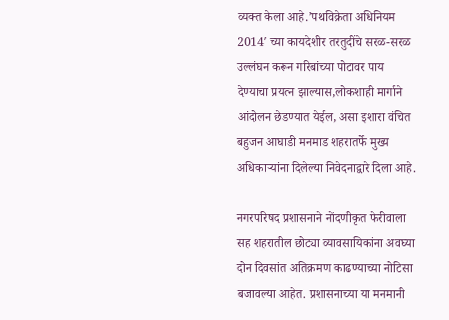व्यक्त केला आहे.’पथविक्रेता अधिनियम 2014′ च्या कायदेशीर तरतुदींचे सरळ-सरळ उल्लंघन करून गरिबांच्या पोटावर पाय देण्याचा प्रयत्न झाल्यास,लोकशाही मार्गाने आंदोलन छेडण्यात येईल, असा इशारा वंचित बहुजन आघाडी मनमाड शहरातर्फे मुख्य अधिकाऱ्यांना दिलेल्या निवेदनाद्वारे दिला आहे.

नगरपरिषद प्रशासनाने नोंदणीकृत फेरीवाला सह शहरातील छोट्या व्यावसायिकांना अवघ्या दोन दिवसांत अतिक्रमण काढण्याच्या नोटिसा बजावल्या आहेत. प्रशासनाच्या या मनमानी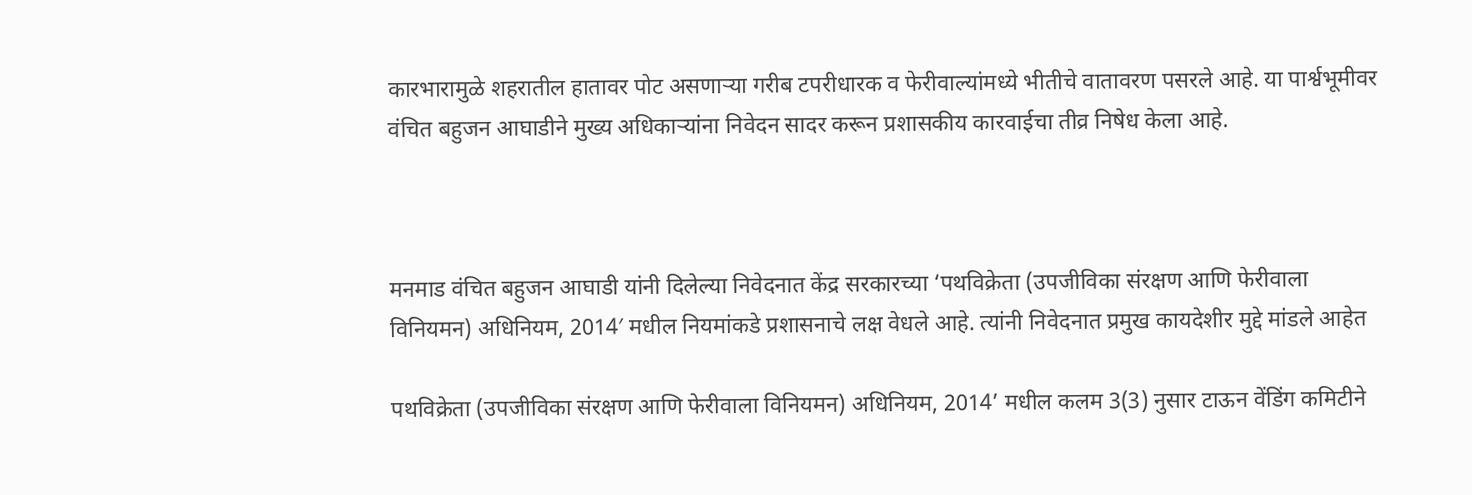कारभारामुळे शहरातील हातावर पोट असणाऱ्या गरीब टपरीधारक व फेरीवाल्यांमध्ये भीतीचे वातावरण पसरले आहे. या पार्श्वभूमीवर वंचित बहुजन आघाडीने मुख्य अधिकाऱ्यांना निवेदन सादर करून प्रशासकीय कारवाईचा तीव्र निषेध केला आहे.



मनमाड वंचित बहुजन आघाडी यांनी दिलेल्या निवेदनात केंद्र सरकारच्या ‘पथविक्रेता (उपजीविका संरक्षण आणि फेरीवाला विनियमन) अधिनियम, 2014′ मधील नियमांकडे प्रशासनाचे लक्ष वेधले आहे. त्यांनी निवेदनात प्रमुख कायदेशीर मुद्दे मांडले आहेत

पथविक्रेता (उपजीविका संरक्षण आणि फेरीवाला विनियमन) अधिनियम, 2014’ मधील कलम 3(3) नुसार टाऊन वेंडिंग कमिटीने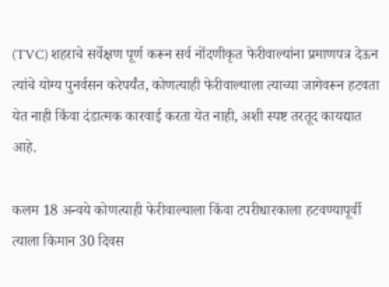(TVC) शहराचे सर्वेक्षण पूर्ण करून सर्व नोंदणीकृत फेरीवाल्यांना प्रमाणपत्र देऊन त्यांचे योग्य पुनर्वसन करेपर्यंत, कोणत्याही फेरीवाल्याला त्याच्या जागेवरून हटवता येत नाही किंवा दंडात्मक कारवाई करता येत नाही, अशी स्पष्ट तरतूद कायद्यात आहे.

कलम 18 अन्वये कोणत्याही फेरीवाल्याला किंवा टपरीधारकाला हटवण्यापूर्वी त्याला किमान 30 दिवस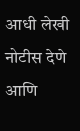आधी लेखी नोटीस देणे आणि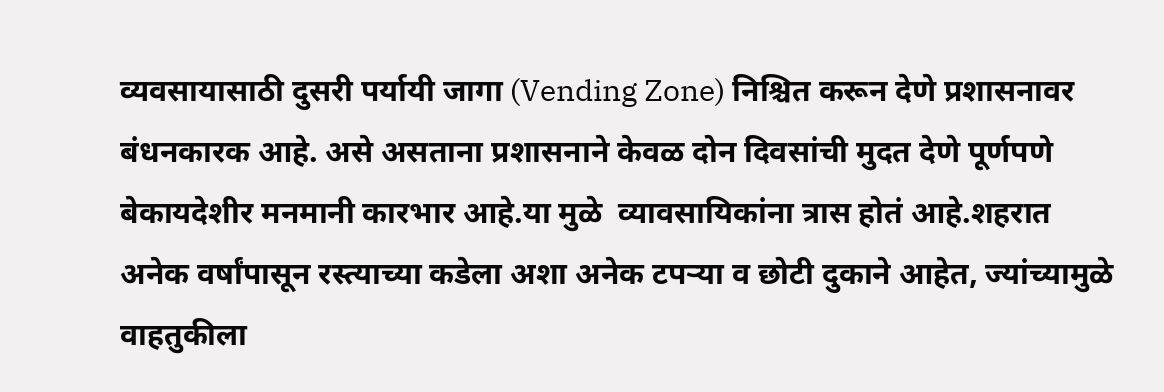व्यवसायासाठी दुसरी पर्यायी जागा (Vending Zone) निश्चित करून देणे प्रशासनावर बंधनकारक आहे. असे असताना प्रशासनाने केवळ दोन दिवसांची मुदत देणे पूर्णपणे बेकायदेशीर मनमानी कारभार आहे.या मुळे  व्यावसायिकांना त्रास होतं आहे.शहरात अनेक वर्षांपासून रस्त्याच्या कडेला अशा अनेक टपऱ्या व छोटी दुकाने आहेत, ज्यांच्यामुळे वाहतुकीला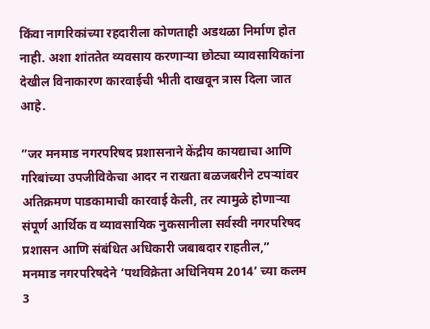किंवा नागरिकांच्या रहदारीला कोणताही अडथळा निर्माण होत नाही. अशा शांततेत व्यवसाय करणाऱ्या छोट्या व्यावसायिकांना देखील विनाकारण कारवाईची भीती दाखवून त्रास दिला जात आहे.

”जर मनमाड नगरपरिषद प्रशासनाने केंद्रीय कायद्याचा आणि गरिबांच्या उपजीविकेचा आदर न राखता बळजबरीने टपऱ्यांवर अतिक्रमण पाडकामाची कारवाई केली, तर त्यामुळे होणाऱ्या संपूर्ण आर्थिक व व्यावसायिक नुकसानीला सर्वस्वी नगरपरिषद प्रशासन आणि संबंधित अधिकारी जबाबदार राहतील,”
मनमाड नगरपरिषदेने ‘पथविक्रेता अधिनियम 2014’ च्या कलम 3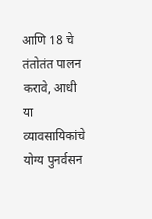आणि 18 चे तंतोतंत पालन करावे, आधी या व्यावसायिकांचे योग्य पुनर्वसन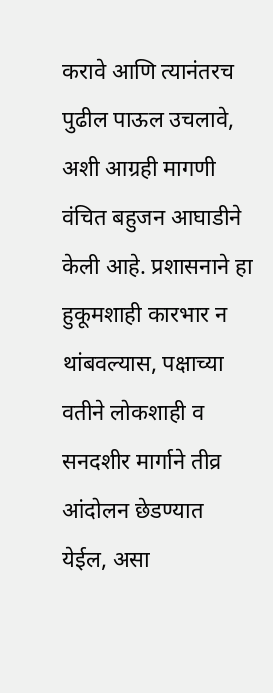करावे आणि त्यानंतरच पुढील पाऊल उचलावे, अशी आग्रही मागणी वंचित बहुजन आघाडीने केली आहे. प्रशासनाने हा हुकूमशाही कारभार न थांबवल्यास, पक्षाच्या वतीने लोकशाही व सनदशीर मार्गाने तीव्र आंदोलन छेडण्यात येईल, असा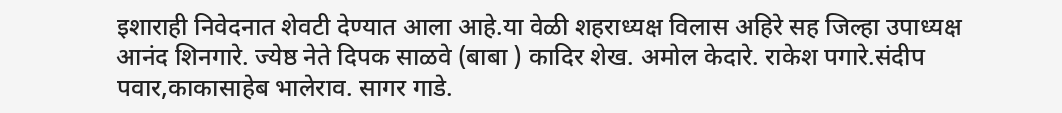इशाराही निवेदनात शेवटी देण्यात आला आहे.या वेळी शहराध्यक्ष विलास अहिरे सह जिल्हा उपाध्यक्ष आनंद शिनगारे. ज्येष्ठ नेते दिपक साळवे (बाबा ) कादिर शेख. अमोल केदारे. राकेश पगारे.संदीप पवार,काकासाहेब भालेराव. सागर गाडे.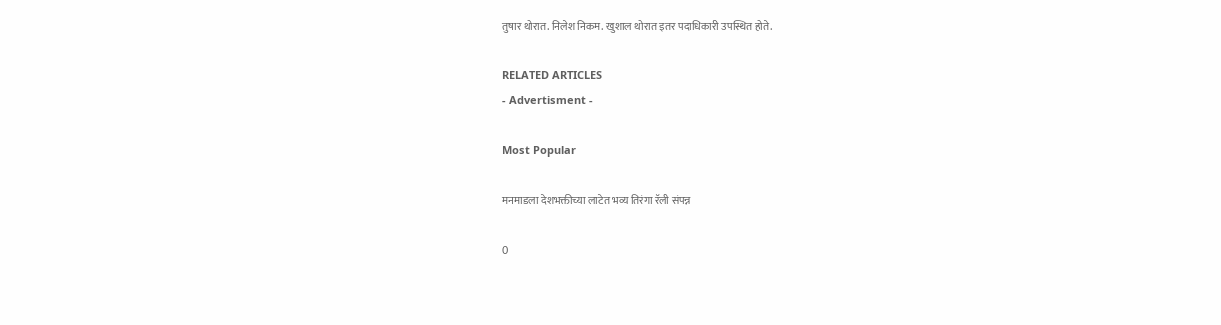तुषार थोरात. निलेश निकम. खुशाल थोरात इतर पदाधिकारी उपस्थित होते.

RELATED ARTICLES
- Advertisment -

Most Popular

मनमाडला देशभक्तीच्या लाटेत भव्य तिरंगा रॅली संपन्न

0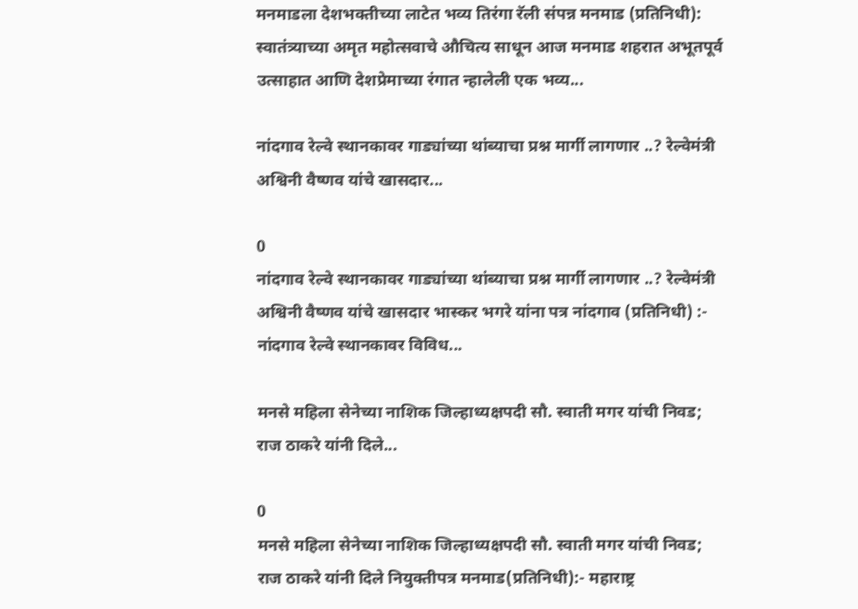मनमाडला देशभक्तीच्या लाटेत भव्य तिरंगा रॅली संपन्न मनमाड (प्रतिनिधी): स्वातंत्र्याच्या अमृत महोत्सवाचे औचित्य साधून आज मनमाड शहरात अभूतपूर्व उत्साहात आणि देशप्रेमाच्या रंगात न्हालेली एक भव्य...

नांदगाव रेल्वे स्थानकावर गाड्यांच्या थांब्याचा प्रश्न मार्गी लागणार ..? रेल्वेमंत्री अश्विनी वैष्णव यांचे खासदार...

0
नांदगाव रेल्वे स्थानकावर गाड्यांच्या थांब्याचा प्रश्न मार्गी लागणार ..? रेल्वेमंत्री अश्विनी वैष्णव यांचे खासदार भास्कर भगरे यांना पत्र नांदगाव (प्रतिनिधी) :- नांदगाव रेल्वे स्थानकावर विविध...

मनसे महिला सेनेच्या नाशिक जिल्हाध्यक्षपदी सौ. स्वाती मगर यांची निवड; राज ठाकरे यांनी दिले...

0
मनसे महिला सेनेच्या नाशिक जिल्हाध्यक्षपदी सौ. स्वाती मगर यांची निवड; राज ठाकरे यांनी दिले नियुक्तीपत्र मनमाड(प्रतिनिधी):- महाराष्ट्र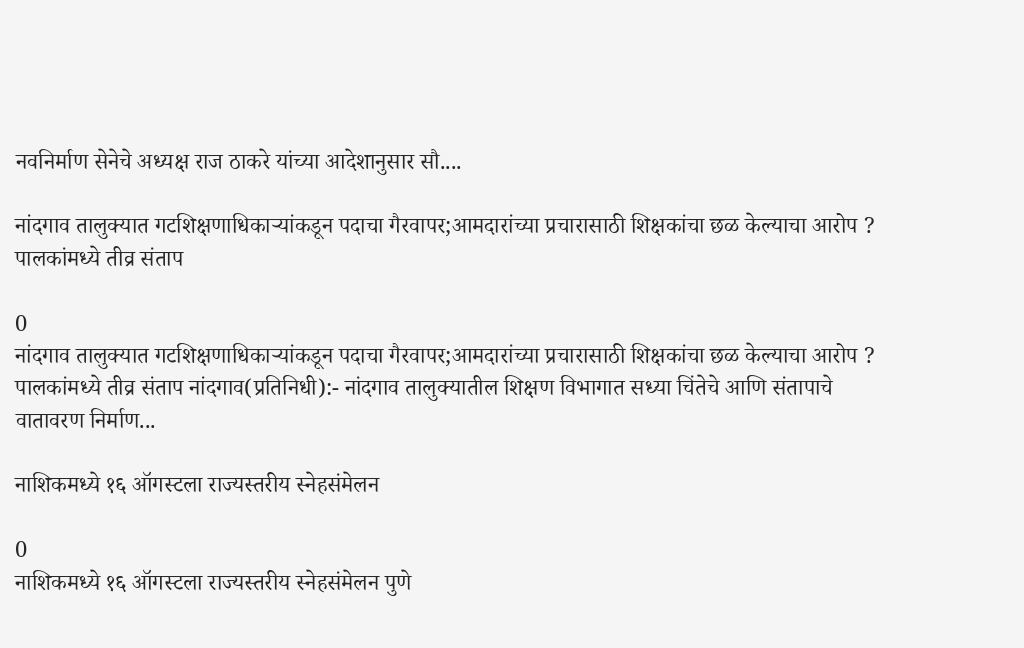नवनिर्माण सेनेचे अध्यक्ष राज ठाकरे यांच्या आदेशानुसार सौ....

नांदगाव तालुक्यात गटशिक्षणाधिकाऱ्यांकडून पदाचा गैरवापर;आमदारांच्या प्रचारासाठी शिक्षकांचा छळ केल्याचा आरोप ? पालकांमध्ये तीव्र संताप

0
नांदगाव तालुक्यात गटशिक्षणाधिकाऱ्यांकडून पदाचा गैरवापर;आमदारांच्या प्रचारासाठी शिक्षकांचा छळ केल्याचा आरोप ? पालकांमध्ये तीव्र संताप नांदगाव(प्रतिनिधी):- नांदगाव तालुक्यातील शिक्षण विभागात सध्या चिंतेचे आणि संतापाचे वातावरण निर्माण...

नाशिकमध्ये १६ ऑगस्टला राज्यस्तरीय स्नेहसंमेलन

0
नाशिकमध्ये १६ ऑगस्टला राज्यस्तरीय स्नेहसंमेलन पुणे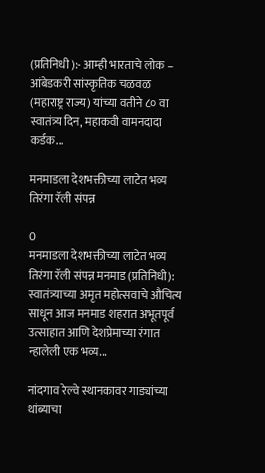(प्रतिनिधी ):- आम्ही भारताचे लोक – आंबेडकरी सांस्कृतिक चळवळ (महाराष्ट्र राज्य) यांच्या वतीने ८० वा स्वातंत्र्य दिन, महाकवी वामनदादा कर्डक...

मनमाडला देशभक्तीच्या लाटेत भव्य तिरंगा रॅली संपन्न

0
मनमाडला देशभक्तीच्या लाटेत भव्य तिरंगा रॅली संपन्न मनमाड (प्रतिनिधी): स्वातंत्र्याच्या अमृत महोत्सवाचे औचित्य साधून आज मनमाड शहरात अभूतपूर्व उत्साहात आणि देशप्रेमाच्या रंगात न्हालेली एक भव्य...

नांदगाव रेल्वे स्थानकावर गाड्यांच्या थांब्याचा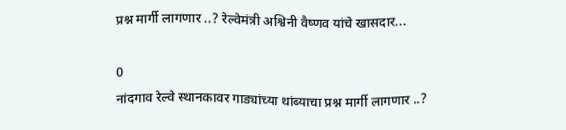प्रश्न मार्गी लागणार ..? रेल्वेमंत्री अश्विनी वैष्णव यांचे खासदार...

0
नांदगाव रेल्वे स्थानकावर गाड्यांच्या थांब्याचा प्रश्न मार्गी लागणार ..?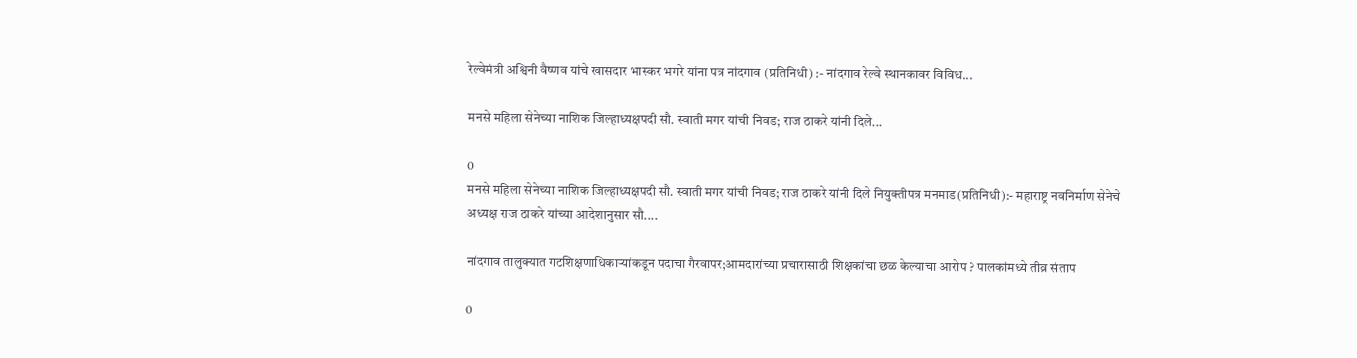रेल्वेमंत्री अश्विनी वैष्णव यांचे खासदार भास्कर भगरे यांना पत्र नांदगाव (प्रतिनिधी) :- नांदगाव रेल्वे स्थानकावर विविध...

मनसे महिला सेनेच्या नाशिक जिल्हाध्यक्षपदी सौ. स्वाती मगर यांची निवड; राज ठाकरे यांनी दिले...

0
मनसे महिला सेनेच्या नाशिक जिल्हाध्यक्षपदी सौ. स्वाती मगर यांची निवड; राज ठाकरे यांनी दिले नियुक्तीपत्र मनमाड(प्रतिनिधी):- महाराष्ट्र नवनिर्माण सेनेचे अध्यक्ष राज ठाकरे यांच्या आदेशानुसार सौ....

नांदगाव तालुक्यात गटशिक्षणाधिकाऱ्यांकडून पदाचा गैरवापर;आमदारांच्या प्रचारासाठी शिक्षकांचा छळ केल्याचा आरोप ? पालकांमध्ये तीव्र संताप

0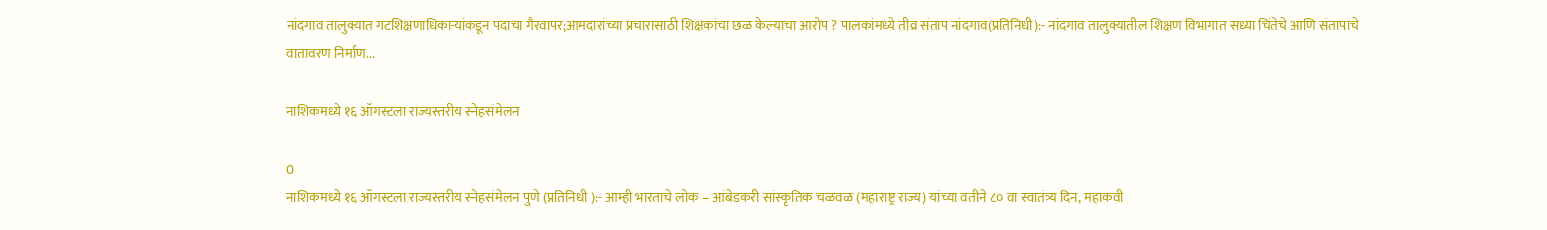नांदगाव तालुक्यात गटशिक्षणाधिकाऱ्यांकडून पदाचा गैरवापर;आमदारांच्या प्रचारासाठी शिक्षकांचा छळ केल्याचा आरोप ? पालकांमध्ये तीव्र संताप नांदगाव(प्रतिनिधी):- नांदगाव तालुक्यातील शिक्षण विभागात सध्या चिंतेचे आणि संतापाचे वातावरण निर्माण...

नाशिकमध्ये १६ ऑगस्टला राज्यस्तरीय स्नेहसंमेलन

0
नाशिकमध्ये १६ ऑगस्टला राज्यस्तरीय स्नेहसंमेलन पुणे (प्रतिनिधी ):- आम्ही भारताचे लोक – आंबेडकरी सांस्कृतिक चळवळ (महाराष्ट्र राज्य) यांच्या वतीने ८० वा स्वातंत्र्य दिन, महाकवी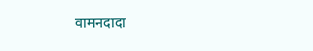वामनदादा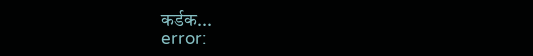कर्डक...
error: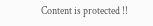Content is protected !!